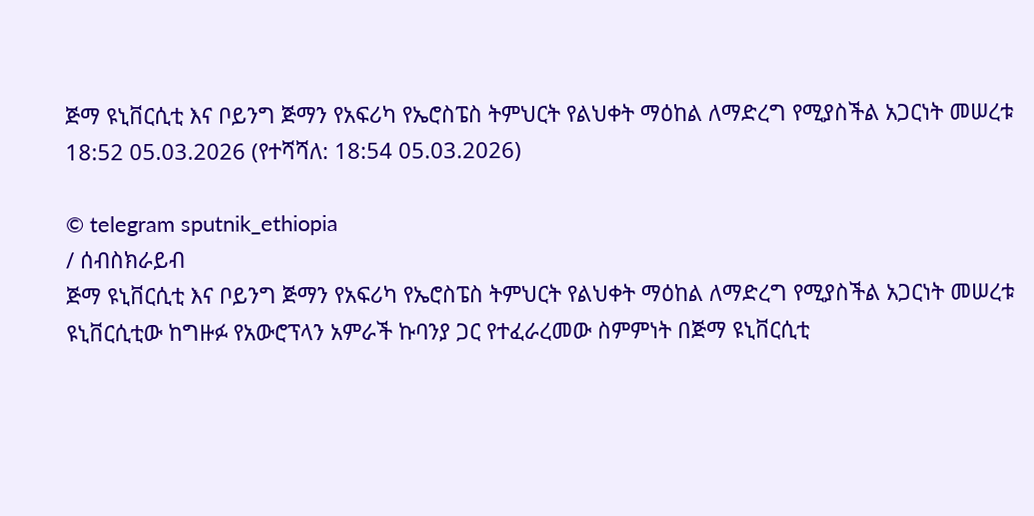ጅማ ዩኒቨርሲቲ እና ቦይንግ ጅማን የአፍሪካ የኤሮስፔስ ትምህርት የልህቀት ማዕከል ለማድረግ የሚያስችል አጋርነት መሠረቱ
18:52 05.03.2026 (የተሻሻለ: 18:54 05.03.2026)

© telegram sputnik_ethiopia
/ ሰብስክራይብ
ጅማ ዩኒቨርሲቲ እና ቦይንግ ጅማን የአፍሪካ የኤሮስፔስ ትምህርት የልህቀት ማዕከል ለማድረግ የሚያስችል አጋርነት መሠረቱ
ዩኒቨርሲቲው ከግዙፉ የአውሮፕላን አምራች ኩባንያ ጋር የተፈራረመው ስምምነት በጅማ ዩኒቨርሲቲ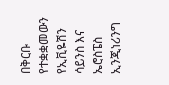በቅርቡ የተቋቋመውን የኢቪዬሽን ሳይንስ እና ኤሮስፔስ ኢንጂነሪንግ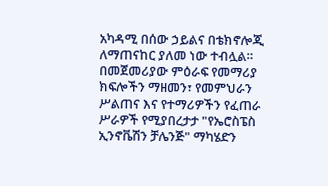አካዳሚ በሰው ኃይልና በቴክኖሎጂ ለማጠናከር ያለመ ነው ተብሏል።
በመጀመሪያው ምዕራፍ የመማሪያ ክፍሎችን ማዘመን፣ የመምህራን ሥልጠና እና የተማሪዎችን የፈጠራ ሥራዎች የሚያበረታታ "የኤሮስፔስ ኢንኖቬሽን ቻሌንጅ" ማካሄድን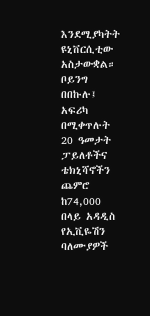እንደሚያካትት ዩኒቨርሲቲው አስታውቋል።
ቦይንግ በበኩሉ፤ አፍሪካ በሚቀጥሉት 20 ዓመታት ፓይለቶችና ቴክኒሻኖችን ጨምሮ ከ74,000 በላይ አዳዲስ የኢቪዬሽን ባለሙያዎች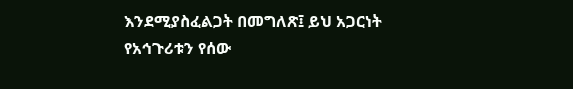እንደሚያስፈልጋት በመግለጽ፤ ይህ አጋርነት የአኅጉሪቱን የሰው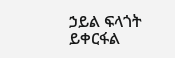ኃይል ፍላጎት ይቀርፋል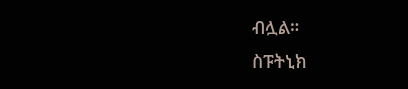ብሏል።
ስፑትኒክ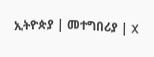ኢትዮጵያ | መተግበሪያ | X